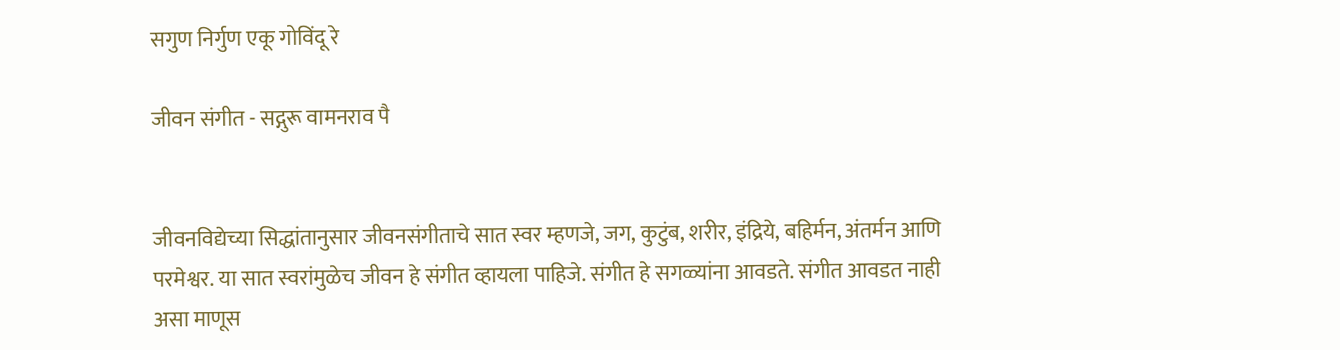सगुण निर्गुण एकू गोविंदू रे

जीवन संगीत - सद्गुरू वामनराव पै


जीवनविद्येच्या सिद्धांतानुसार जीवनसंगीताचे सात स्वर म्हणजे, जग, कुटुंब, शरीर, इंद्रिये, बहिर्मन, अंतर्मन आणि परमेश्वर. या सात स्वरांमुळेच जीवन हे संगीत व्हायला पाहिजे. संगीत हे सगळ्यांना आवडते. संगीत आवडत नाही असा माणूस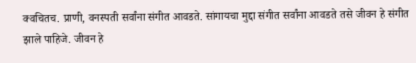क्वचितच. प्राणी, वनस्पती सर्वांना संगीत आवडते. सांगायचा मुद्दा संगीत सर्वांना आवडते तसे जीवन हे संगीत झाले पाहिजे. जीवन हे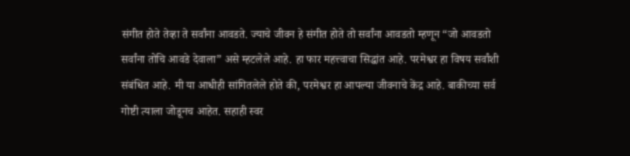संगीत होते तेव्हा ते सर्वांना आवडते. ज्याचे जीवन हे संगीत होते तो सर्वांना आवडतो म्हणून “जो आवडतो सर्वांना तोचि आवडे देवाला” असे म्हटलेले आहे. हा फार महत्त्वाचा सिद्धांत आहे. परमेश्वर हा विषय सर्वांशी संबंधित आहे. मी या आधीही सांगितलेले होते की, परमेश्वर हा आपल्या जीवनाचे केंद्र आहे. बाकीच्या सर्व गोष्टी त्याला जोडूनच आहेत. सहाही स्वर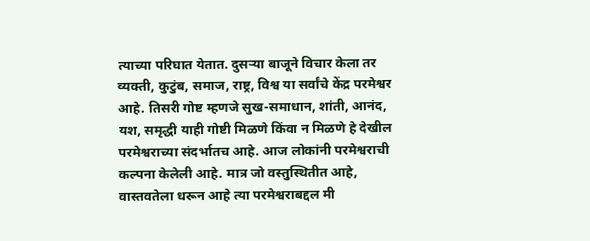त्याच्या परिघात येतात. दुसऱ्या बाजूने विचार केला तर व्यक्ती, कुटुंब, समाज, राष्ट्र, विश्व या सर्वांचे केंद्र परमेश्वर आहे. तिसरी गोष्ट म्हणजे सुख-समाधान, शांती, आनंद, यश, समृद्धी याही गोष्टी मिळणे किंवा न मिळणे हे देखील परमेश्वराच्या संदर्भातच आहे. आज लोकांनी परमेश्वराची कल्पना केलेली आहे. मात्र जो वस्तुस्थितीत आहे, वास्तवतेला धरून आहे त्या परमेश्वराबद्दल मी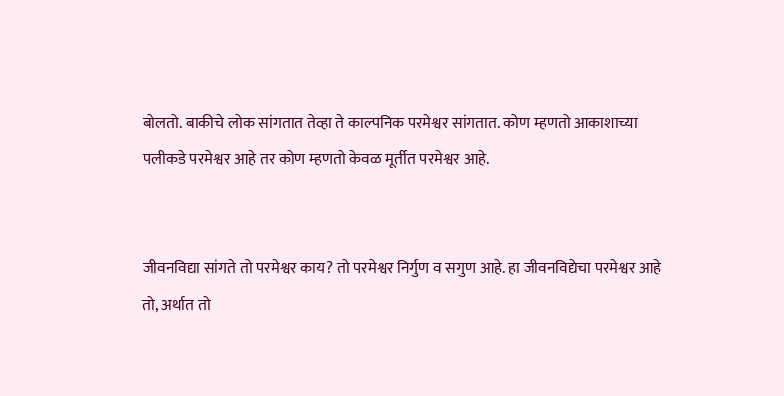बोलतो. बाकीचे लोक सांगतात तेव्हा ते काल्पनिक परमेश्वर सांगतात. कोण म्हणतो आकाशाच्या पलीकडे परमेश्वर आहे तर कोण म्हणतो केवळ मूर्तीत परमेश्वर आहे.


जीवनविद्या सांगते तो परमेश्वर काय? तो परमेश्वर निर्गुण व सगुण आहे. हा जीवनविद्येचा परमेश्वर आहे तो, अर्थात तो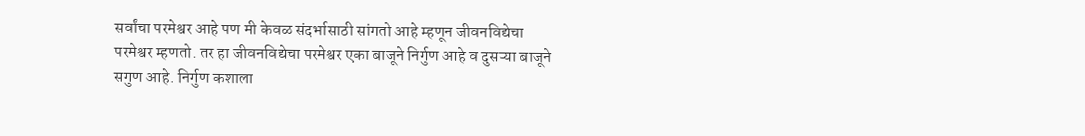सर्वांचा परमेश्वर आहे पण मी केवळ संदर्भासाठी सांगतो आहे म्हणून जीवनविद्येचा परमेश्वर म्हणतो. तर हा जीवनविद्येचा परमेश्वर एका बाजूने निर्गुण आहे व दुसऱ्या बाजूने सगुण आहे. निर्गुण कशाला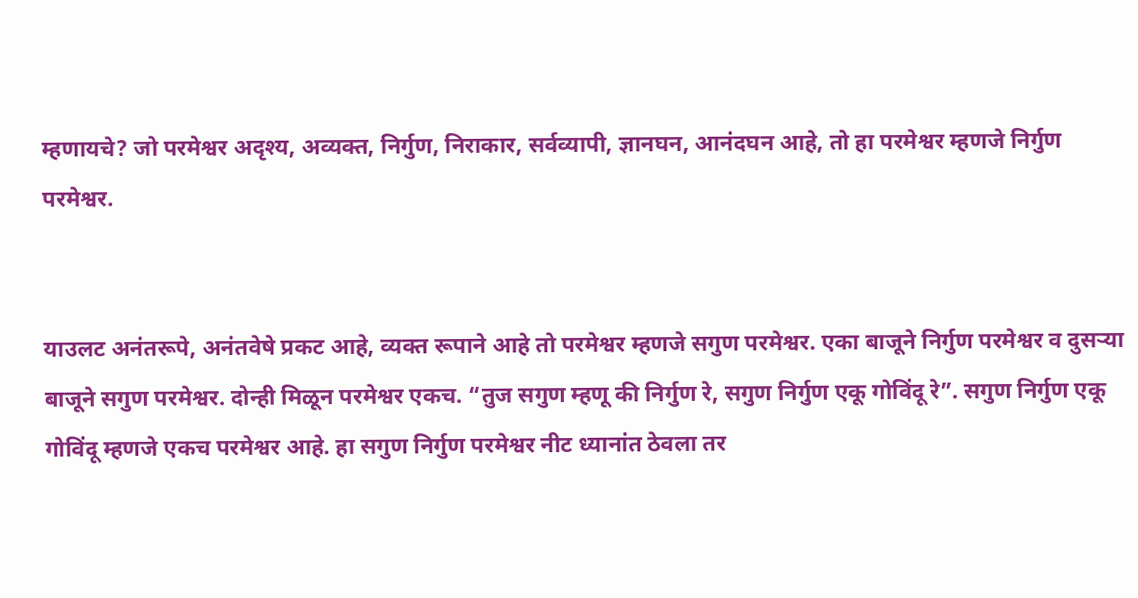म्हणायचे? जो परमेश्वर अदृश्य, अव्यक्त, निर्गुण, निराकार, सर्वव्यापी, ज्ञानघन, आनंदघन आहे, तो हा परमेश्वर म्हणजे निर्गुण परमेश्वर.


याउलट अनंतरूपे, अनंतवेषे प्रकट आहे, व्यक्त रूपाने आहे तो परमेश्वर म्हणजे सगुण परमेश्वर. एका बाजूने निर्गुण परमेश्वर व दुसऱ्या बाजूने सगुण परमेश्वर. दोन्ही मिळून परमेश्वर एकच. “तुज सगुण म्हणू की निर्गुण रे, सगुण निर्गुण एकू गोविंदू रे”. सगुण निर्गुण एकू गोविंदू म्हणजे एकच परमेश्वर आहे. हा सगुण निर्गुण परमेश्वर नीट ध्यानांत ठेवला तर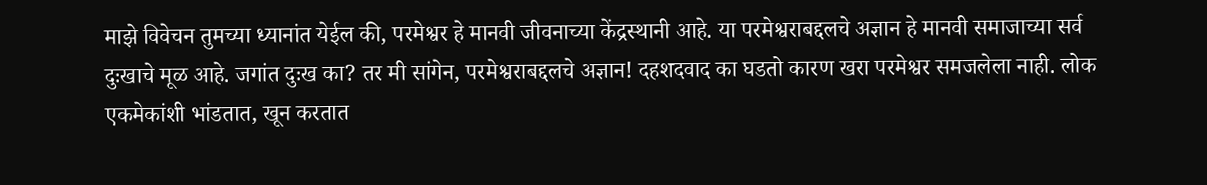माझे विवेचन तुमच्या ध्यानांत येईल की, परमेश्वर हे मानवी जीवनाच्या केंद्रस्थानी आहे. या परमेश्वराबद्दलचे अज्ञान हे मानवी समाजाच्या सर्व दुःखाचे मूळ आहे. जगांत दुःख का? तर मी सांगेन, परमेश्वराबद्दलचे अज्ञान! दहशदवाद का घडतो कारण खरा परमेश्वर समजलेला नाही. लोक एकमेकांशी भांडतात, खून करतात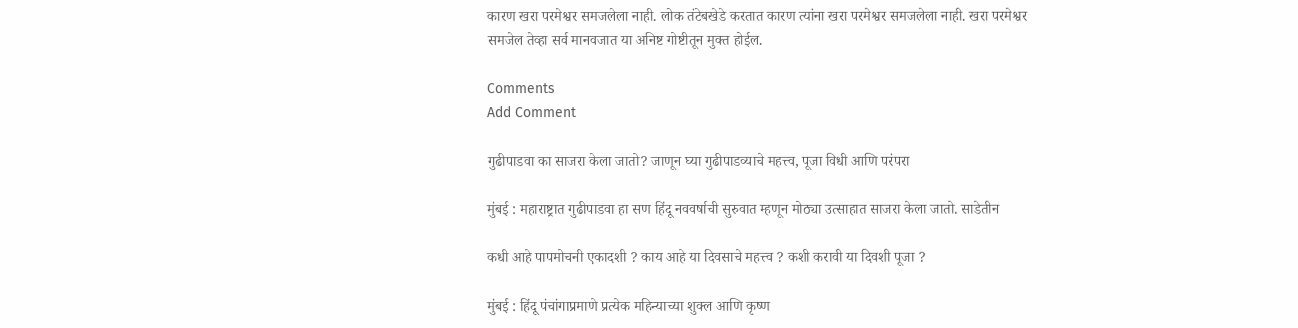कारण खरा परमेश्वर समजलेला नाही. लोक तंटेबखेडे करतात कारण त्यांना खरा परमेश्वर समजलेला नाही. खरा परमेश्वर समजेल तेव्हा सर्व मानवजात या अनिष्ट गोष्टीतून मुक्त होईल.

Comments
Add Comment

गुढीपाडवा का साजरा केला जातो? जाणून घ्या गुढीपाडव्याचे महत्त्व, पूजा विधी आणि परंपरा

मुंबई : महाराष्ट्रात गुढीपाडवा हा सण हिंदू नववर्षाची सुरुवात म्हणून मोठ्या उत्साहात साजरा केला जातो. साडेतीन

कधी आहे पापमोचनी एकादशी ? काय आहे या दिवसाचे महत्त्व ? कशी करावी या दिवशी पूजा ?

मुंबई : हिंदू पंचांगाप्रमाणे प्रत्येक महिन्याच्या शुक्ल आणि कृष्ण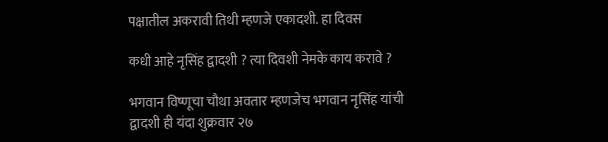पक्षातील अकरावी तिथी म्हणजे एकादशी. हा दिवस

कधी आहे नृसिंह द्वादशी ? त्या दिवशी नेमके काय करावे ?

भगवान विष्णूचा चौथा अवतार म्हणजेच भगवान नृसिंह यांची द्वादशी ही यंदा शुक्रवार २७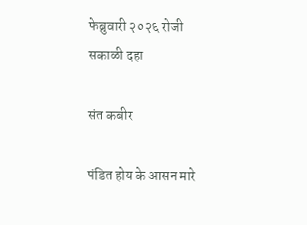फेब्रुवारी २०२६ रोजी सकाळी दहा

संत कबीर

पंडित होय के आसन मारे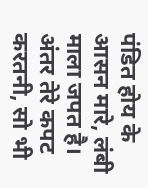पंडित होय के आसन मारे, लंबी माला जपत है। अंतर तेरे कपट करतनी, सो भी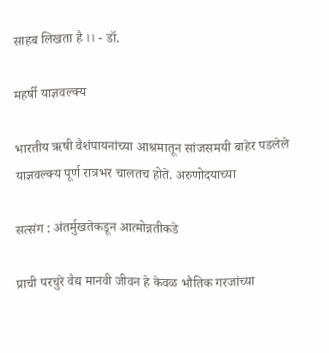साहब लिखता है ।। - डॉ.

महर्षी याज्ञवल्क्य

भारतीय ऋषी वैशंपायनांच्या आश्रमातून सांजसमयी बाहेर पडलेले याज्ञवल्क्य पूर्ण रात्रभर चालतच होते. अरुणोदयाच्या

सत्संग : अंतर्मुखतेकडून आत्मोन्नतीकडे

प्राची परचुरे वैद्य मानवी जीवन हे केवळ भौतिक गरजांच्या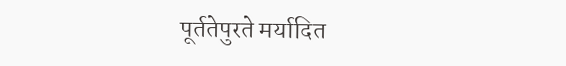पूर्ततेपुरते मर्यादित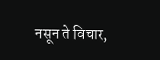नसून ते विचार,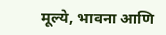मूल्ये, भावना आणि